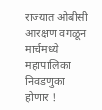राज्यात ओबीसी आरक्षण वगळून मार्चमध्ये महापालिका निवडणुका होणार !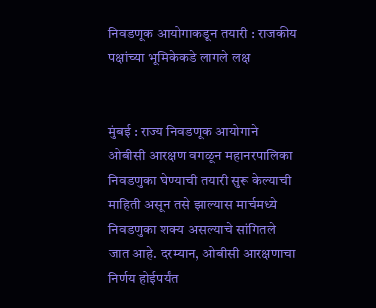निवडणूक आयोगाकडून तयारी : राजकीय पक्षांच्या भूमिकेकडे लागले लक्ष


मुंबई : राज्य निवडणूक आयोगाने ओबीसी आरक्षण वगळून महानरपालिका निवडणुका घेण्याची तयारी सुरू केल्याची माहिती असून तसे झाल्यास मार्चमध्ये निवडणुका शक्य असल्याचे सांगितले जात आहे. दरम्यान, ओबीसी आरक्षणाचा निर्णय होईपर्यंत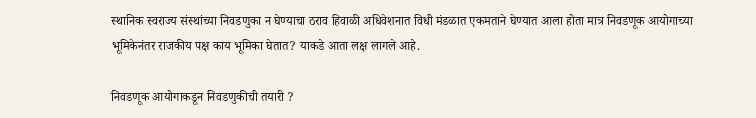स्थानिक स्वराज्य संस्थांच्या निवडणुका न घेण्याचा ठराव हिवाळी अधिवेशनात विधी मंडळात एकमताने घेण्यात आला होता मात्र निवडणूक आयोगाच्या भूमिकेनंतर राजकीय पक्ष काय भूमिका घेतात? याकडे आता लक्ष लागले आहे.

निवडणूक आयोगाकडून निवडणुकीची तयारी ?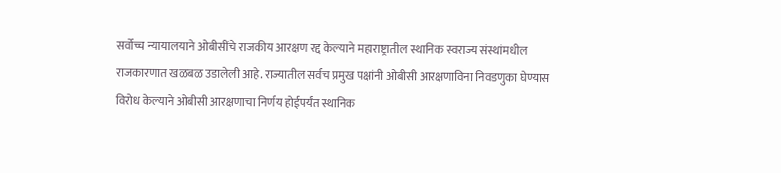सर्वोच्च न्यायालयाने ओबीसींचे राजकीय आरक्षण रद्द केल्याने महाराष्ट्रातील स्थानिक स्वराज्य संस्थांमधील राजकारणात खळबळ उडालेली आहे. राज्यातील सर्वच प्रमुख पक्षांनी ओबीसी आरक्षणाविना निवडणुका घेण्यास विरोध केल्याने ओबीसी आरक्षणाचा निर्णय होईपर्यंत स्थानिक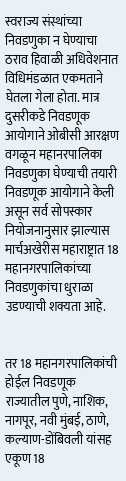स्वराज्य संस्थांच्या निवडणुका न घेण्याचा ठराव हिवाळी अधिवेशनात विधिमंडळात एकमताने घेतला गेला होता. मात्र दुसरीकडे निवडणूक आयोगाने ओबीसी आरक्षण वगळून महानरपालिका निवडणुका घेण्याची तयारी निवडणूक आयोगाने केली असून सर्व सोपस्कार नियोजनानुसार झाल्यास मार्चअखेरीस महाराष्ट्रात 18 महानगरपालिकांच्या निवडणुकांचा धुराळा उडण्याची शक्यता आहे.


तर 18 महानगरपालिकांची होईल निवडणूक
राज्यातील पुणे, नाशिक, नागपूर, नवी मुंबई, ठाणे, कल्याण-डोंबिवली यांसह एकूण 18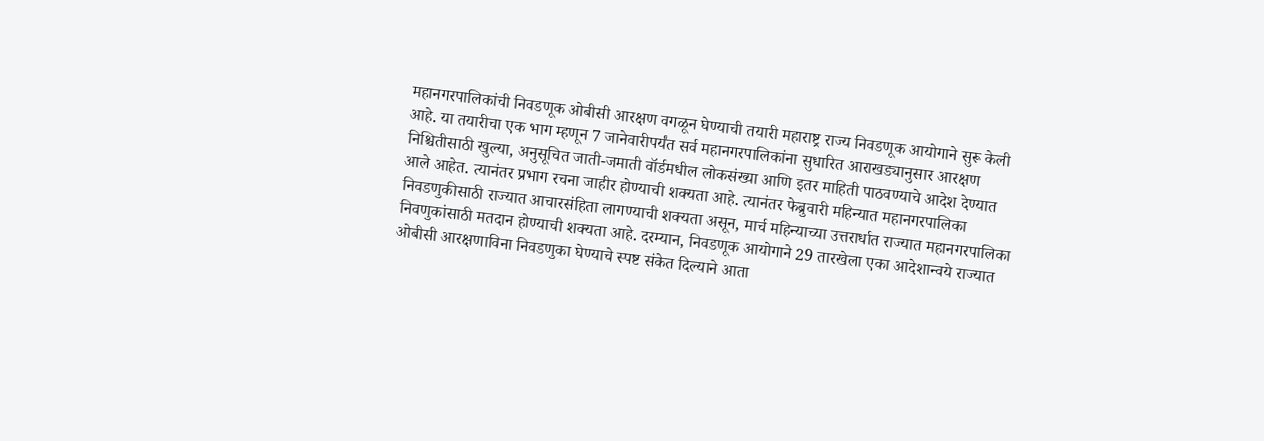महानगरपालिकांची निवडणूक ओबीसी आरक्षण वगळून घेण्याची तयारी महाराष्ट्र राज्य निवडणूक आयोगाने सुरू केली आहे. या तयारीचा एक भाग म्हणून 7 जानेवारीपर्यंत सर्व महानगरपालिकांना सुधारित आराखड्यानुसार आरक्षण निश्चितीसाठी खुल्या, अनुसूचित जाती-जमाती वॉर्डमधील लोकसंख्या आणि इतर माहिती पाठवण्याचे आदेश देण्यात आले आहेत. त्यानंतर प्रभाग रचना जाहीर होण्याची शक्यता आहे. त्यानंतर फेब्रुवारी महिन्यात महानगरपालिका निवडणुकीसाठी राज्यात आचारसंहिता लागण्याची शक्यता असून, मार्च महिन्याच्या उत्तरार्धात राज्यात महानगरपालिका निवणुकांसाठी मतदान होण्याची शक्यता आहे. दरम्यान, निवडणूक आयोगाने 29 तारखेला एका आदेशान्वये राज्यात ओबीसी आरक्षणाविना निवडणुका घेण्याचे स्पष्ट संकेत दिल्याने आता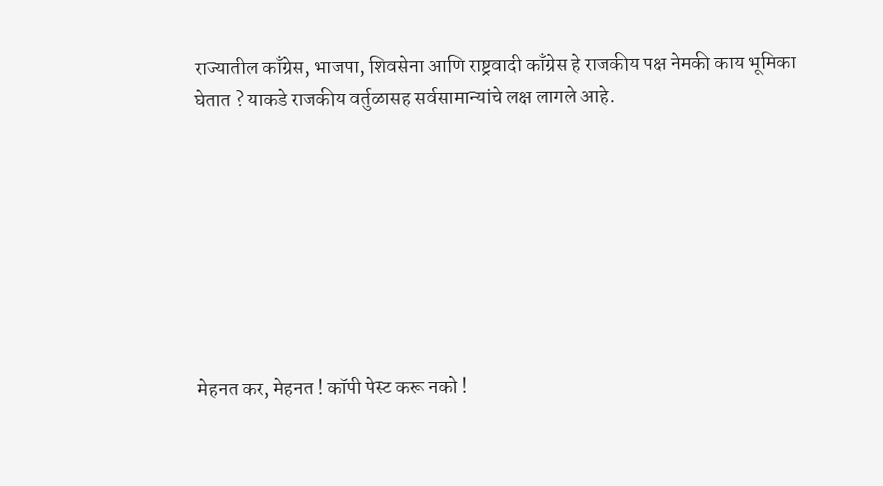राज्यातील काँग्रेस, भाजपा, शिवसेना आणि राष्ट्रवादी काँग्रेस हे राजकीय पक्ष नेमकी काय भूमिका घेतात ? याकडे राजकीय वर्तुळासह सर्वसामान्यांचे लक्ष लागले आहे.








मेहनत कर, मेहनत ! कॉपी पेस्ट करू नको !